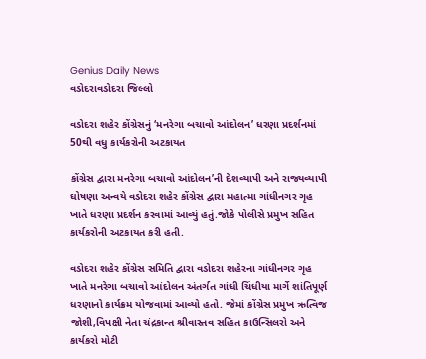Genius Daily News
વડોદરાવડોદરા જિલ્લો

વડોદરા શહેર કોંગ્રેસનું ‘મનરેગા બચાવો આંદોલન’ ધરણા પ્રદર્શનમાં 50થી વધુ કાર્યકરોની અટકાયત

કોંગ્રેસ દ્વારા મનરેગા બચાવો આંદોલન’ની દેશવ્યાપી અને રાજ્યવ્યાપી ઘોષણા અન્વયે વડોદરા શહેર કોંગ્રેસ દ્વારા મહાત્મા ગાંધીનગર ગૃહ ખાતે ધરણા પ્રદર્શન કરવામાં આવ્યું હતું.જોકે પોલીસે પ્રમુખ સહિત કાર્યકરોની અટકાયત કરી હતી.

વડોદરા શહેર કોંગ્રેસ સમિતિ દ્વારા વડોદરા શહેરના ગાંધીનગર ગૃહ ખાતે મનરેગા બચાવો આંદોલન અંતર્ગત ગાંધી ચિંધીયા માર્ગે શાંતિપૂર્ણ ધરણાનો કાર્યક્રમ યોજવામાં આવ્યો હતો. જેમાં કોંગ્રેસ પ્રમુખ ઋત્વિજ જોશી,વિપક્ષી નેતા ચંદ્રકાન્ત શ્રીવાસ્તવ સહિત કાઉન્સિલરો અને કાર્યકરો મોટી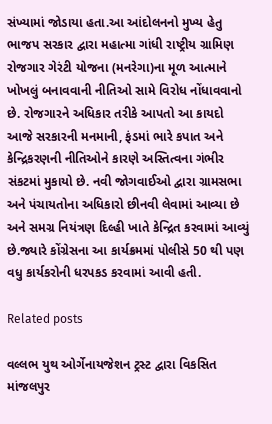સંખ્યામાં જોડાયા હતા.આ આંદોલનનો મુખ્ય હેતુ ભાજપ સરકાર દ્વારા મહાત્મા ગાંધી રાષ્ટ્રીય ગ્રામિણ રોજગાર ગેરંટી યોજના (મનરેગા)ના મૂળ આત્માને ખોખલું બનાવવાની નીતિઓ સામે વિરોધ નોંધાવવાનો છે. રોજગારને અધિકાર તરીકે આપતો આ કાયદો આજે સરકારની મનમાની, ફંડમાં ભારે કપાત અને કેન્દ્રિકરણની નીતિઓને કારણે અસ્તિત્વના ગંભીર સંકટમાં મુકાયો છે. નવી જોગવાઈઓ દ્વારા ગ્રામસભા અને પંચાયતોના અધિકારો છીનવી લેવામાં આવ્યા છે અને સમગ્ર નિયંત્રણ દિલ્હી ખાતે કેન્દ્રિત કરવામાં આવ્યું છે.જ્યારે કોંગ્રેસના આ કાર્યક્રમમાં પોલીસે 50 થી પણ વધુ કાર્યકરોની ધરપકડ કરવામાં આવી હતી.

Related posts

વલ્લભ યુથ ઓર્ગેનાયજેશન ટ્રસ્ટ દ્વારા વિકસિત માંજલપુર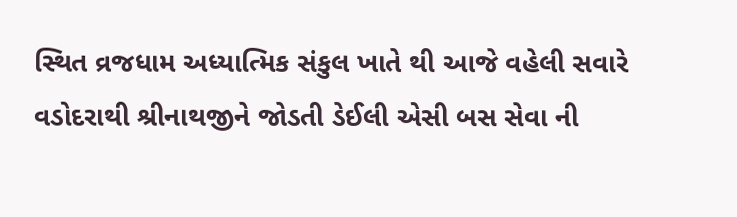સ્થિત વ્રજધામ અધ્યાત્મિક સંકુલ ખાતે થી આજે વહેલી સવારે વડોદરાથી શ્રીનાથજીને જોડતી ડેઈલી એસી બસ સેવા ની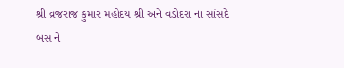શ્રી વ્રજરાજ કુમાર મહોદય શ્રી અને વડોદરા ના સાંસદે બસ ને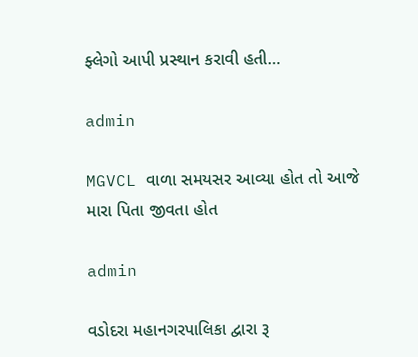ફ્લેગો આપી પ્રસ્થાન કરાવી હતી…

admin

MGVCL વાળા સમયસર આવ્યા હોત તો આજે મારા પિતા જીવતા હોત

admin

વડોદરા મહાનગરપાલિકા દ્વારા રૂ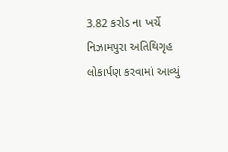3.82 કરોડ ના ખર્ચે નિઝામપુરા અતિથિગૃહ લોકાર્પણ કરવામાં આવ્યું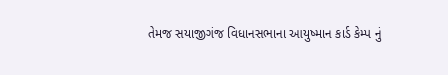તેમજ સયાજીગંજ વિધાનસભાના આયુષ્માન કાર્ડ કેમ્પ નું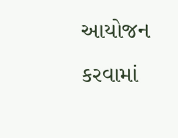આયોજન કરવામાં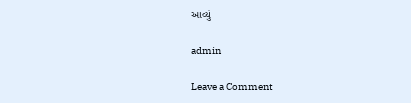આવ્યું

admin

Leave a Comment